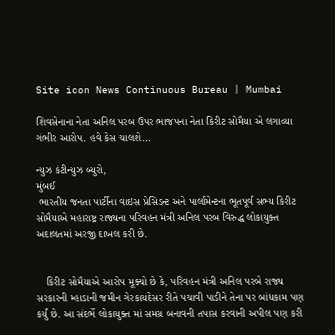Site icon News Continuous Bureau | Mumbai

શિવસેનાના નેતા અનિલ પરબ ઉપર ભાજપના નેતા કિરીટ સોમૈયા એ લગાવ્યા ગંભીર આરોપ. હવે કેસ ચાલશે…

ન્યુઝ કંટીન્યુઝ બ્યુરો,
મુંબઈ
 ભારતીય જનતા પાર્ટીના વાઇસ પ્રેસિડન્ટ અને પાર્લામેન્ટના ભૂતપૂર્વ સભ્ય કિરીટ સોમૈયાએ મહારાષ્ટ્ર રાજ્યના પરિવહન મંત્રી અનિલ પરબ વિરુદ્ધ લોકાયુક્ત અદાલતમાં અરજી દાખલ કરી છે.


   કિરીટ સોમૈયાએ આરોપ મૂક્યો છે કે, પરિવહન મંત્રી અનિલ પરબે રાજ્ય સરકારની મ્હાડાની જમીન ગેરકાયદેસર રીતે પચાવી પાડીને તેના પર બાંધકામ પણ કર્યું છે. આ સંદર્ભે લોકાયુક્ત માં સમગ્ર બનાવની તપાસ કરવાની અપીલ પણ કરી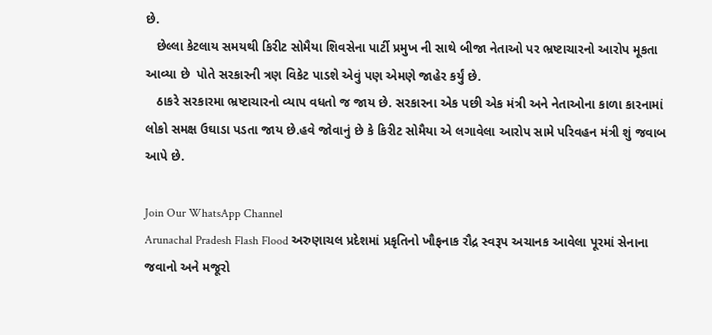છે.
   છેલ્લા કેટલાય સમયથી કિરીટ સોમૈયા શિવસેના પાર્ટી પ્રમુખ ની સાથે બીજા નેતાઓ પર ભ્રષ્ટાચારનો આરોપ મૂકતા આવ્યા છે  પોતે સરકારની ત્રણ વિકેટ પાડશે એવું પણ એમણે જાહેર કર્યું છે.
   ઠાકરે સરકારમા ભ્રષ્ટાચારનો વ્યાપ વધતો જ જાય છે. સરકારના એક પછી એક મંત્રી અને નેતાઓના કાળા કારનામાં લોકો સમક્ષ ઉઘાડા પડતા જાય છે.હવે જોવાનું છે કે કિરીટ સોમૈયા એ લગાવેલા આરોપ સામે પરિવહન મંત્રી શું જવાબ આપે છે.

Join Our WhatsApp Channel
Arunachal Pradesh Flash Flood અરુણાચલ પ્રદેશમાં પ્રકૃતિનો ખૌફનાક રૌદ્ર સ્વરૂપ અચાનક આવેલા પૂરમાં સેનાના જવાનો અને મજૂરો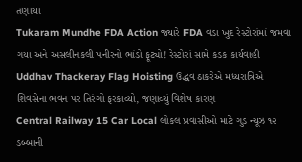તણાયા
Tukaram Mundhe FDA Action જ્યારે FDA વડા ખુદ રેસ્ટોરાંમાં જમવા ગયા અને અસલીનકલી પનીરનો ભાંડો ફૂટ્યો! રેસ્ટોરાં સામે કડક કાર્યવાહી
Uddhav Thackeray Flag Hoisting ઉદ્ધવ ઠાકરેએ મધ્યરાત્રિએ શિવસેના ભવન પર તિરંગો ફરકાવ્યો, જણાવ્યું વિશેષ કારણ
Central Railway 15 Car Local લોકલ પ્રવાસીઓ માટે ગુડ ન્યૂઝ ૧૨ ડબ્બાની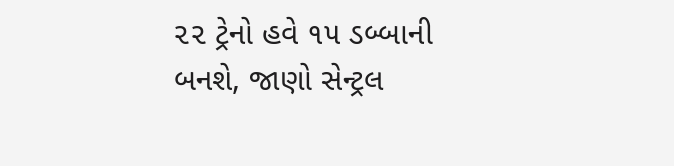૨૨ ટ્રેનો હવે ૧૫ ડબ્બાની બનશે, જાણો સેન્ટ્રલ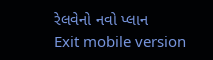રેલવેનો નવો પ્લાન
Exit mobile version